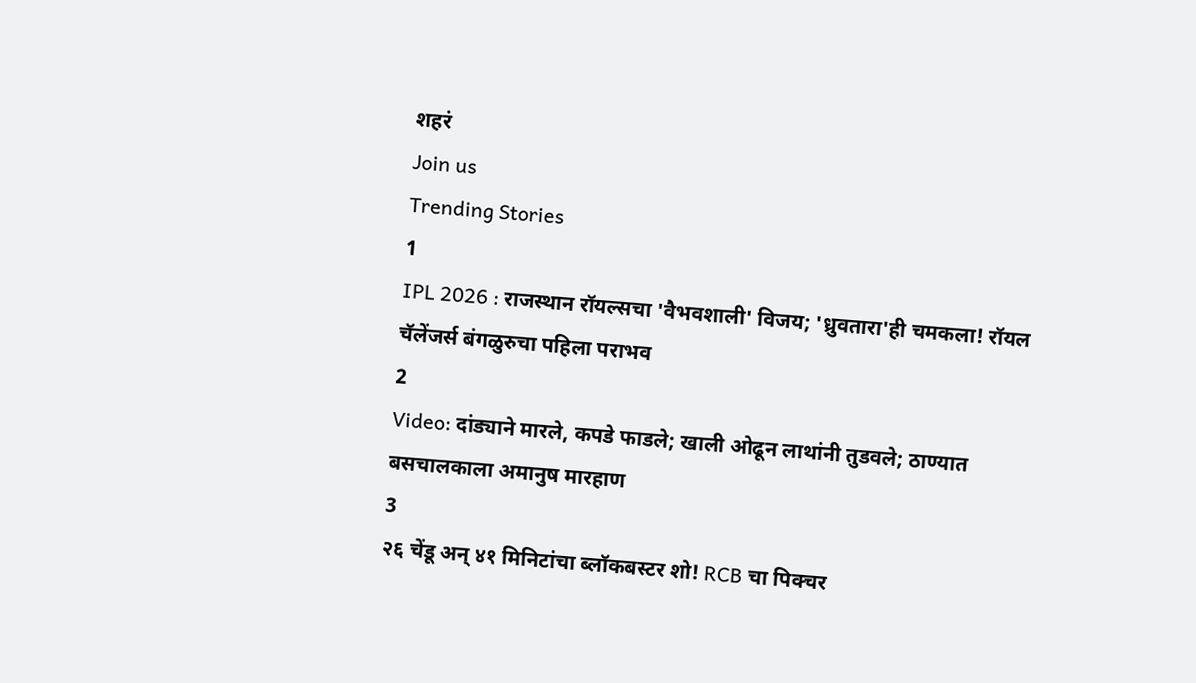शहरं
Join us
Trending Stories
1
IPL 2026 : राजस्थान रॉयल्सचा 'वैभवशाली' विजय; 'ध्रुवतारा'ही चमकला! रॉयल चॅलेंजर्स बंगळुरुचा पहिला पराभव
2
Video: दांड्याने मारले, कपडे फाडले; खाली ओढून लाथांनी तुडवले; ठाण्यात बसचालकाला अमानुष मारहाण
3
२६ चेंडू अन् ४१ मिनिटांचा ब्लॉकबस्टर शो! RCB चा पिक्चर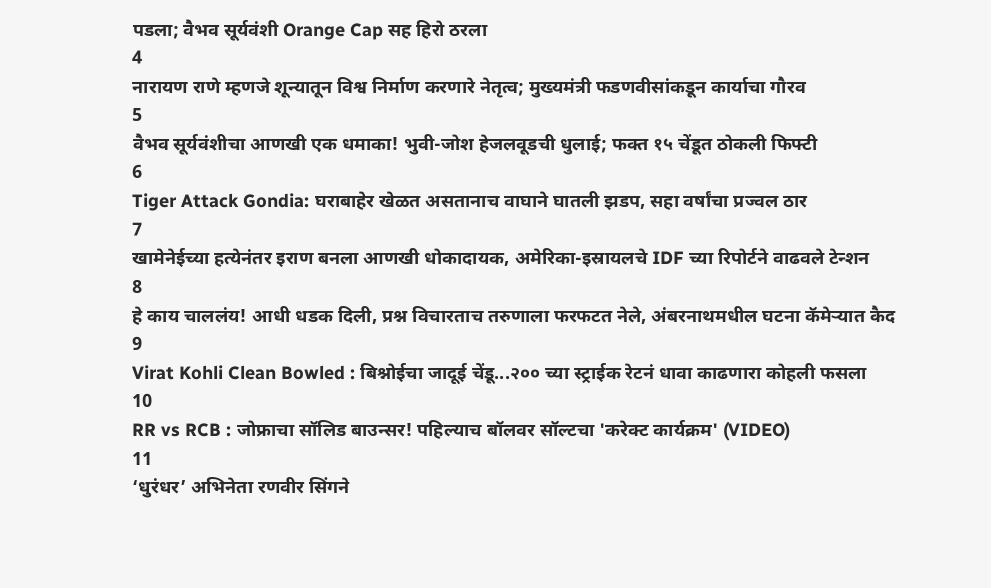पडला; वैभव सूर्यवंशी Orange Cap सह हिरो ठरला
4
नारायण राणे म्हणजे शून्यातून विश्व निर्माण करणारे नेतृत्व; मुख्यमंत्री फडणवीसांकडून कार्याचा गौरव
5
वैभव सूर्यवंशीचा आणखी एक धमाका! भुवी-जोश हेजलवूडची धुलाई; फक्त १५ चेंडूत ठोकली फिफ्टी
6
Tiger Attack Gondia: घराबाहेर खेळत असतानाच वाघाने घातली झडप, सहा वर्षांचा प्रज्वल ठार
7
खामेनेईच्या हत्येनंतर इराण बनला आणखी धोकादायक, अमेरिका-इस्रायलचे IDF च्या रिपोर्टने वाढवले टेन्शन
8
हे काय चाललंय! आधी धडक दिली, प्रश्न विचारताच तरुणाला फरफटत नेले, अंबरनाथमधील घटना कॅमेऱ्यात कैद
9
Virat Kohli Clean Bowled : बिश्नोईचा जादूई चेंडू...२०० च्या स्ट्राईक रेटनं धावा काढणारा कोहली फसला
10
RR vs RCB : जोफ्राचा सॉलिड बाउन्सर! पहिल्याच बॉलवर सॉल्टचा 'करेक्ट कार्यक्रम' (VIDEO)
11
‘धुरंधर’ अभिनेता रणवीर सिंगने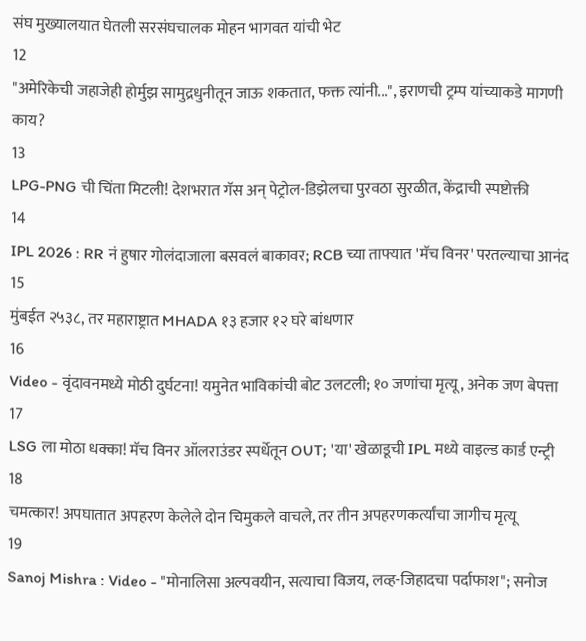संघ मुख्यालयात घेतली सरसंघचालक मोहन भागवत यांची भेट
12
"अमेरिकेची जहाजेही होर्मुझ सामुद्रधुनीतून जाऊ शकतात, फक्त त्यांनी...", इराणची ट्रम्प यांच्याकडे मागणी काय?
13
LPG-PNG ची चिंता मिटली! देशभरात गॅस अन् पेट्रोल-डिझेलचा पुरवठा सुरळीत, केंद्राची स्पष्टोक्ती
14
IPL 2026 : RR नं हुषार गोलंदाजाला बसवलं बाकावर; RCB च्या ताफ्यात 'मॅच विनर' परतल्याचा आनंद
15
मुंबईत २५३८, तर महाराष्ट्रात MHADA १३ हजार १२ घरे बांधणार
16
Video - वृंदावनमध्ये मोठी दुर्घटना! यमुनेत भाविकांची बोट उलटली; १० जणांचा मृत्यू, अनेक जण बेपत्ता
17
LSG ला मोठा धक्का! मॅच विनर ऑलराउंडर स्पर्धेतून OUT; 'या' खेळाडूची IPL मध्ये वाइल्ड कार्ड एन्ट्री
18
चमत्कार! अपघातात अपहरण केलेले दोन चिमुकले वाचले, तर तीन अपहरणकर्त्यांचा जागीच मृत्यू
19
Sanoj Mishra : Video - "मोनालिसा अल्पवयीन, सत्याचा विजय, लव्ह-जिहादचा पर्दाफाश"; सनोज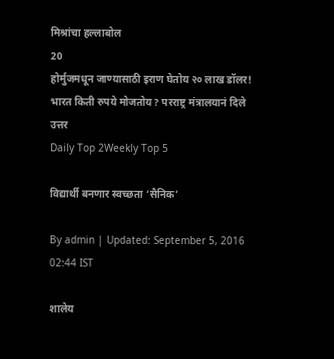मिश्रांचा हल्लाबोल
20
होर्मुजमधून जाण्यासाठी इराण घेतोय २० लाख डॉलर! भारत किती रुपये मोजतोय? परराष्ट्र मंत्रालयानं दिले उत्तर
Daily Top 2Weekly Top 5

विद्यार्थी बनणार स्वच्छता ‘सैनिक’

By admin | Updated: September 5, 2016 02:44 IST

शालेय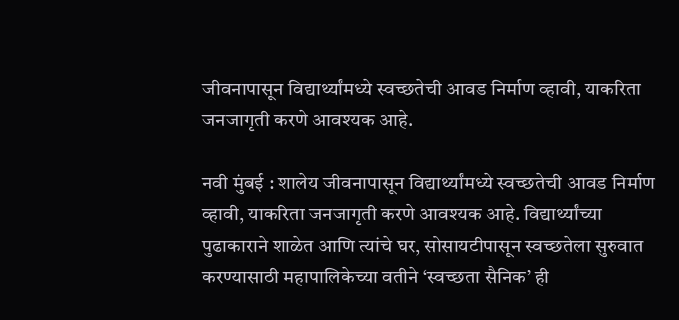जीवनापासून विद्यार्थ्यांमध्ये स्वच्छतेची आवड निर्माण व्हावी, याकरिता जनजागृती करणे आवश्यक आहे.

नवी मुंबई : शालेय जीवनापासून विद्यार्थ्यांमध्ये स्वच्छतेची आवड निर्माण व्हावी, याकरिता जनजागृती करणे आवश्यक आहे. विद्यार्थ्यांच्या पुढाकाराने शाळेत आणि त्यांचे घर, सोसायटीपासून स्वच्छतेला सुरुवात करण्यासाठी महापालिकेच्या वतीने ‘स्वच्छता सैनिक’ ही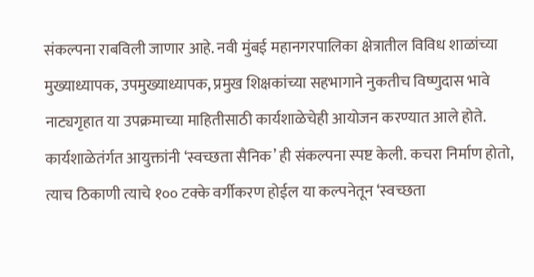संकल्पना राबविली जाणार आहे. नवी मुंबई महानगरपालिका क्षेत्रातील विविध शाळांच्या मुख्याध्यापक, उपमुख्याध्यापक, प्रमुख शिक्षकांच्या सहभागाने नुकतीच विष्णुदास भावे नाट्यगृहात या उपक्रमाच्या माहितीसाठी कार्यशाळेचेही आयोजन करण्यात आले होते. कार्यशाळेतंर्गत आयुक्तांनी ‘स्वच्छता सैनिक’ ही संकल्पना स्पष्ट केली. कचरा निर्माण होतो, त्याच ठिकाणी त्याचे १०० टक्के वर्गीकरण होईल या कल्पनेतून ‘स्वच्छता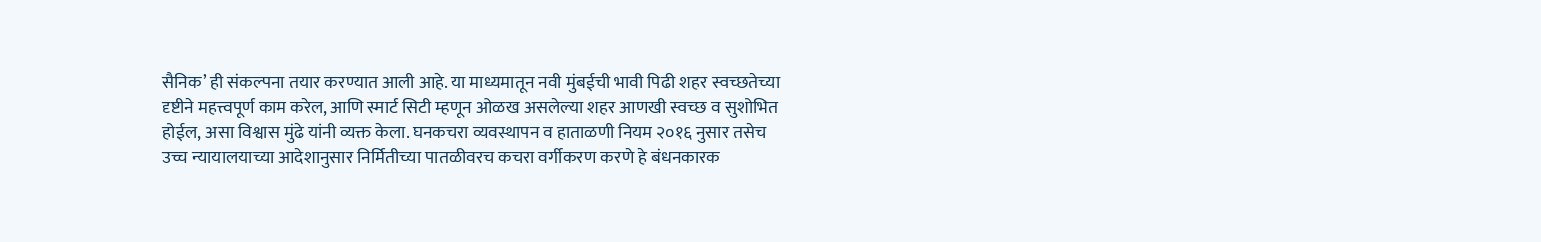सैनिक’ ही संकल्पना तयार करण्यात आली आहे. या माध्यमातून नवी मुंबईची भावी पिढी शहर स्वच्छतेच्या दृष्टीने महत्त्वपूर्ण काम करेल, आणि स्मार्ट सिटी म्हणून ओळख असलेल्या शहर आणखी स्वच्छ व सुशोभित होईल, असा विश्वास मुंढे यांनी व्यक्त केला. घनकचरा व्यवस्थापन व हाताळणी नियम २०१६ नुसार तसेच उच्च न्यायालयाच्या आदेशानुसार निर्मितीच्या पातळीवरच कचरा वर्गीकरण करणे हे बंधनकारक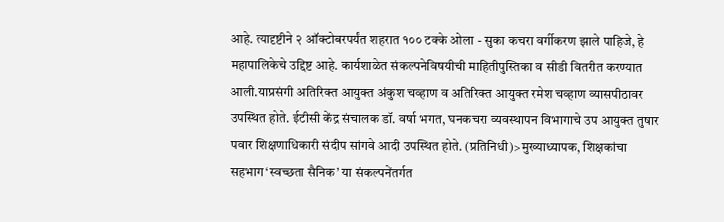आहे. त्यादृष्टीने २ ऑक्टोबरपर्यंत शहरात १०० टक्के ओला - सुका कचरा वर्गीकरण झाले पाहिजे, हे महापालिकेचे उद्दिष्ट आहे. कार्यशाळेत संकल्पनेविषयीची माहितीपुस्तिका व सीडी वितरीत करण्यात आली.याप्रसंगी अतिरिक्त आयुक्त अंकुश चव्हाण व अतिरिक्त आयुक्त रमेश चव्हाण व्यासपीठावर उपस्थित होते. ईटीसी केंद्र संचालक डॉ. वर्षा भगत, घनकचरा व्यवस्थापन विभागाचे उप आयुक्त तुषार पवार शिक्षणाधिकारी संदीप सांगवे आदी उपस्थित होते. (प्रतिनिधी)>मुख्याध्यापक, शिक्षकांचा सहभाग‘स्वच्छता सैनिक’ या संकल्पनेंतर्गत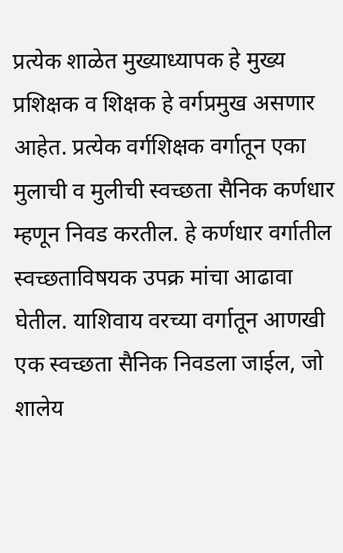प्रत्येक शाळेत मुख्याध्यापक हे मुख्य प्रशिक्षक व शिक्षक हे वर्गप्रमुख असणार आहेत. प्रत्येक वर्गशिक्षक वर्गातून एका मुलाची व मुलीची स्वच्छता सैनिक कर्णधार म्हणून निवड करतील. हे कर्णधार वर्गातील स्वच्छताविषयक उपक्र मांचा आढावा घेतील. याशिवाय वरच्या वर्गातून आणखी एक स्वच्छता सैनिक निवडला जाईल, जो शालेय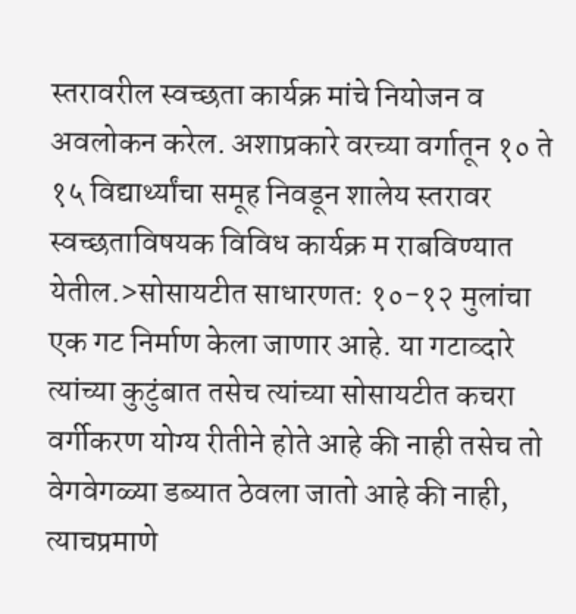स्तरावरील स्वच्छता कार्यक्र मांचे नियोजन व अवलोकन करेल. अशाप्रकारे वरच्या वर्गातून १० ते १५ विद्यार्थ्यांचा समूह निवडून शालेय स्तरावर स्वच्छताविषयक विविध कार्यक्र म राबविण्यात येतील.>सोसायटीत साधारणत: १०-१२ मुलांचा एक गट निर्माण केला जाणार आहे. या गटाव्दारे त्यांच्या कुटुंबात तसेच त्यांच्या सोसायटीत कचरा वर्गीकरण योग्य रीतीने होते आहे की नाही तसेच तो वेगवेगळ्या डब्यात ठेवला जातो आहे की नाही, त्याचप्रमाणे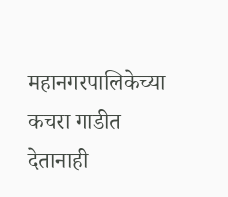महानगरपालिकेच्या कचरा गाडीत देतानाही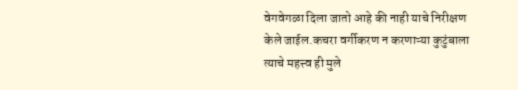वेगवेगळा दिला जातो आहे की नाही याचे निरीक्षण केले जाईल.कचरा वर्गीकरण न करणाऱ्या कुटुंबाला त्याचे महत्त्व ही मुले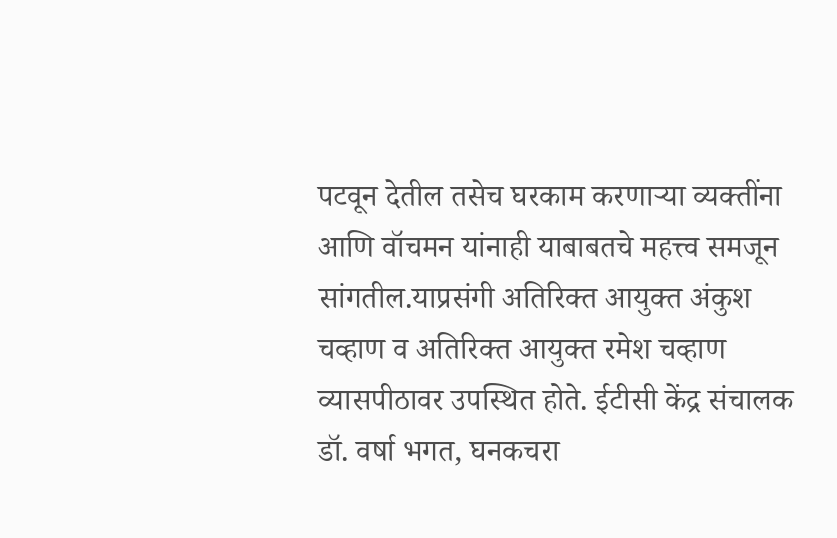पटवून देतील तसेच घरकाम करणाऱ्या व्यक्तींना आणि वॉचमन यांनाही याबाबतचे महत्त्व समजून सांगतील.याप्रसंगी अतिरिक्त आयुक्त अंकुश चव्हाण व अतिरिक्त आयुक्त रमेश चव्हाण व्यासपीठावर उपस्थित होते. ईटीसी केंद्र संचालक डॉ. वर्षा भगत, घनकचरा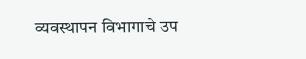व्यवस्थापन विभागाचे उप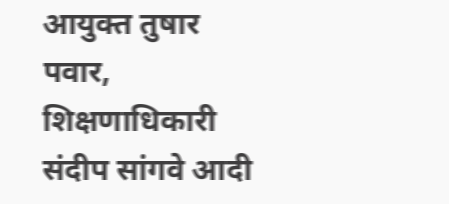आयुक्त तुषार पवार, शिक्षणाधिकारी संदीप सांगवे आदी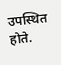उपस्थित होते.